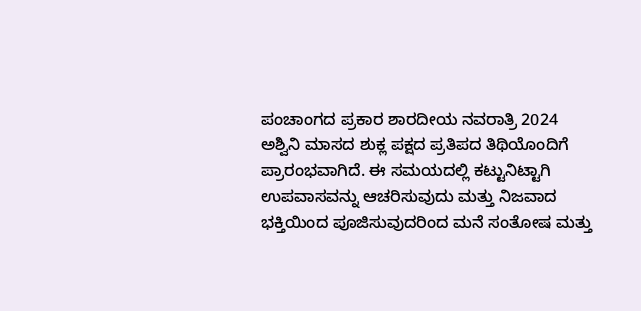ಪಂಚಾಂಗದ ಪ್ರಕಾರ ಶಾರದೀಯ ನವರಾತ್ರಿ 2024 ಅಶ್ವಿನಿ ಮಾಸದ ಶುಕ್ಲ ಪಕ್ಷದ ಪ್ರತಿಪದ ತಿಥಿಯೊಂದಿಗೆ ಪ್ರಾರಂಭವಾಗಿದೆ. ಈ ಸಮಯದಲ್ಲಿ ಕಟ್ಟುನಿಟ್ಟಾಗಿ ಉಪವಾಸವನ್ನು ಆಚರಿಸುವುದು ಮತ್ತು ನಿಜವಾದ ಭಕ್ತಿಯಿಂದ ಪೂಜಿಸುವುದರಿಂದ ಮನೆ ಸಂತೋಷ ಮತ್ತು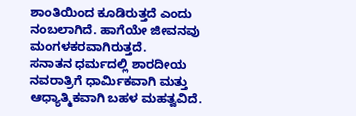ಶಾಂತಿಯಿಂದ ಕೂಡಿರುತ್ತದೆ ಎಂದು ನಂಬಲಾಗಿದೆ. ಹಾಗೆಯೇ ಜೀವನವು ಮಂಗಳಕರವಾಗಿರುತ್ತದೆ.
ಸನಾತನ ಧರ್ಮದಲ್ಲಿ ಶಾರದೀಯ ನವರಾತ್ರಿಗೆ ಧಾರ್ಮಿಕವಾಗಿ ಮತ್ತು ಆಧ್ಯಾತ್ಮಿಕವಾಗಿ ಬಹಳ ಮಹತ್ವವಿದೆ.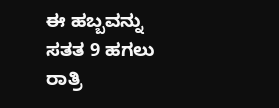ಈ ಹಬ್ಬವನ್ನು ಸತತ 9 ಹಗಲು ರಾತ್ರಿ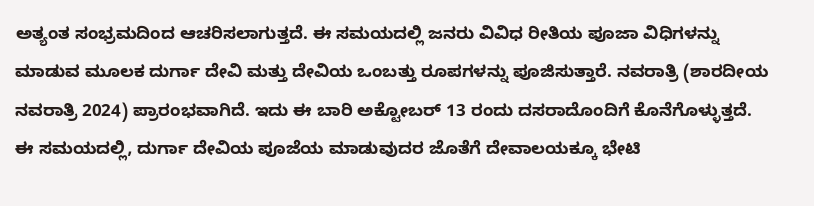ಅತ್ಯಂತ ಸಂಭ್ರಮದಿಂದ ಆಚರಿಸಲಾಗುತ್ತದೆ. ಈ ಸಮಯದಲ್ಲಿ ಜನರು ವಿವಿಧ ರೀತಿಯ ಪೂಜಾ ವಿಧಿಗಳನ್ನು ಮಾಡುವ ಮೂಲಕ ದುರ್ಗಾ ದೇವಿ ಮತ್ತು ದೇವಿಯ ಒಂಬತ್ತು ರೂಪಗಳನ್ನು ಪೂಜಿಸುತ್ತಾರೆ. ನವರಾತ್ರಿ (ಶಾರದೀಯ ನವರಾತ್ರಿ 2024) ಪ್ರಾರಂಭವಾಗಿದೆ. ಇದು ಈ ಬಾರಿ ಅಕ್ಟೋಬರ್ 13 ರಂದು ದಸರಾದೊಂದಿಗೆ ಕೊನೆಗೊಳ್ಳುತ್ತದೆ. ಈ ಸಮಯದಲ್ಲಿ, ದುರ್ಗಾ ದೇವಿಯ ಪೂಜೆಯ ಮಾಡುವುದರ ಜೊತೆಗೆ ದೇವಾಲಯಕ್ಕೂ ಭೇಟಿ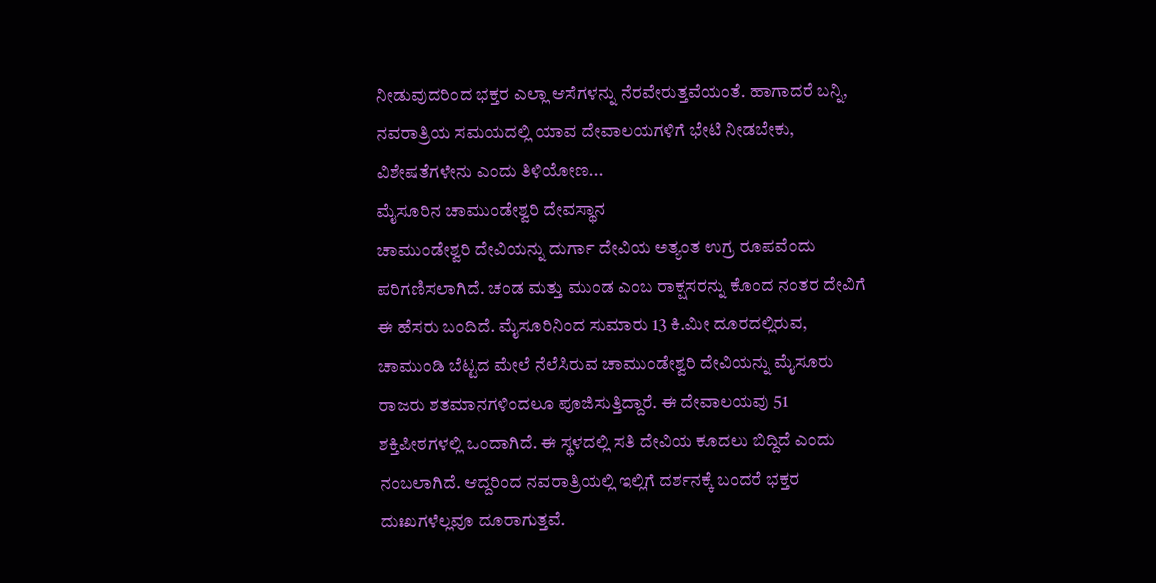ನೀಡುವುದರಿಂದ ಭಕ್ತರ ಎಲ್ಲಾ ಆಸೆಗಳನ್ನು ನೆರವೇರುತ್ತವೆಯಂತೆ. ಹಾಗಾದರೆ ಬನ್ನಿ, ನವರಾತ್ರಿಯ ಸಮಯದಲ್ಲಿ ಯಾವ ದೇವಾಲಯಗಳಿಗೆ ಭೇಟಿ ನೀಡಬೇಕು, ವಿಶೇಷತೆಗಳೇನು ಎಂದು ತಿಳಿಯೋಣ...
ಮೈಸೂರಿನ ಚಾಮುಂಡೇಶ್ವರಿ ದೇವಸ್ಥಾನ
ಚಾಮುಂಡೇಶ್ವರಿ ದೇವಿಯನ್ನು ದುರ್ಗಾ ದೇವಿಯ ಅತ್ಯಂತ ಉಗ್ರ ರೂಪವೆಂದು ಪರಿಗಣಿಸಲಾಗಿದೆ. ಚಂಡ ಮತ್ತು ಮುಂಡ ಎಂಬ ರಾಕ್ಷಸರನ್ನು ಕೊಂದ ನಂತರ ದೇವಿಗೆ ಈ ಹೆಸರು ಬಂದಿದೆ. ಮೈಸೂರಿನಿಂದ ಸುಮಾರು 13 ಕಿ.ಮೀ ದೂರದಲ್ಲಿರುವ, ಚಾಮುಂಡಿ ಬೆಟ್ಟದ ಮೇಲೆ ನೆಲೆಸಿರುವ ಚಾಮುಂಡೇಶ್ವರಿ ದೇವಿಯನ್ನು ಮೈಸೂರು ರಾಜರು ಶತಮಾನಗಳಿಂದಲೂ ಪೂಜಿಸುತ್ತಿದ್ದಾರೆ. ಈ ದೇವಾಲಯವು 51 ಶಕ್ತಿಪೀಠಗಳಲ್ಲಿ ಒಂದಾಗಿದೆ. ಈ ಸ್ಥಳದಲ್ಲಿ ಸತಿ ದೇವಿಯ ಕೂದಲು ಬಿದ್ದಿದೆ ಎಂದು ನಂಬಲಾಗಿದೆ. ಆದ್ದರಿಂದ ನವರಾತ್ರಿಯಲ್ಲಿ ಇಲ್ಲಿಗೆ ದರ್ಶನಕ್ಕೆ ಬಂದರೆ ಭಕ್ತರ ದುಃಖಗಳೆಲ್ಲವೂ ದೂರಾಗುತ್ತವೆ.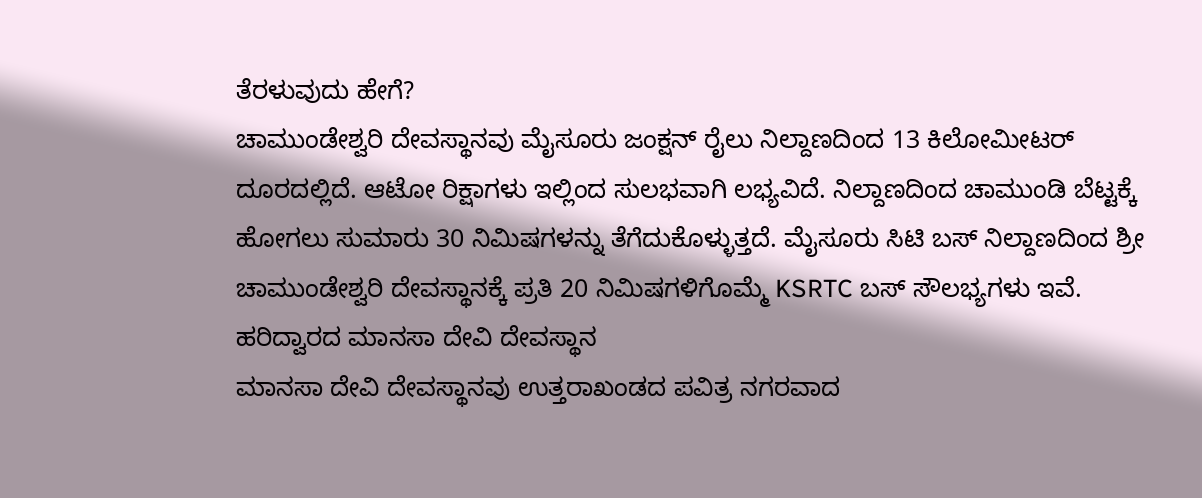ತೆರಳುವುದು ಹೇಗೆ?
ಚಾಮುಂಡೇಶ್ವರಿ ದೇವಸ್ಥಾನವು ಮೈಸೂರು ಜಂಕ್ಷನ್ ರೈಲು ನಿಲ್ದಾಣದಿಂದ 13 ಕಿಲೋಮೀಟರ್ ದೂರದಲ್ಲಿದೆ. ಆಟೋ ರಿಕ್ಷಾಗಳು ಇಲ್ಲಿಂದ ಸುಲಭವಾಗಿ ಲಭ್ಯವಿದೆ. ನಿಲ್ದಾಣದಿಂದ ಚಾಮುಂಡಿ ಬೆಟ್ಟಕ್ಕೆ ಹೋಗಲು ಸುಮಾರು 30 ನಿಮಿಷಗಳನ್ನು ತೆಗೆದುಕೊಳ್ಳುತ್ತದೆ. ಮೈಸೂರು ಸಿಟಿ ಬಸ್ ನಿಲ್ದಾಣದಿಂದ ಶ್ರೀ ಚಾಮುಂಡೇಶ್ವರಿ ದೇವಸ್ಥಾನಕ್ಕೆ ಪ್ರತಿ 20 ನಿಮಿಷಗಳಿಗೊಮ್ಮೆ KSRTC ಬಸ್ ಸೌಲಭ್ಯಗಳು ಇವೆ.
ಹರಿದ್ವಾರದ ಮಾನಸಾ ದೇವಿ ದೇವಸ್ಥಾನ
ಮಾನಸಾ ದೇವಿ ದೇವಸ್ಥಾನವು ಉತ್ತರಾಖಂಡದ ಪವಿತ್ರ ನಗರವಾದ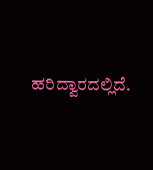ಹರಿದ್ವಾರದಲ್ಲಿದೆ.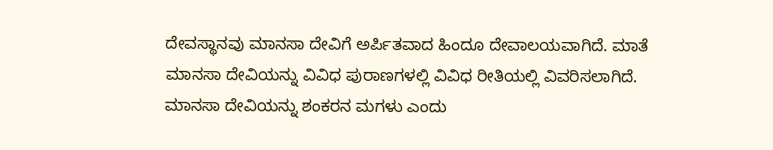ದೇವಸ್ಥಾನವು ಮಾನಸಾ ದೇವಿಗೆ ಅರ್ಪಿತವಾದ ಹಿಂದೂ ದೇವಾಲಯವಾಗಿದೆ. ಮಾತೆ ಮಾನಸಾ ದೇವಿಯನ್ನು ವಿವಿಧ ಪುರಾಣಗಳಲ್ಲಿ ವಿವಿಧ ರೀತಿಯಲ್ಲಿ ವಿವರಿಸಲಾಗಿದೆ. ಮಾನಸಾ ದೇವಿಯನ್ನು ಶಂಕರನ ಮಗಳು ಎಂದು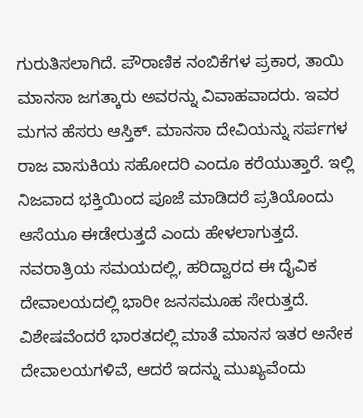ಗುರುತಿಸಲಾಗಿದೆ. ಪೌರಾಣಿಕ ನಂಬಿಕೆಗಳ ಪ್ರಕಾರ, ತಾಯಿ ಮಾನಸಾ ಜಗತ್ಕಾರು ಅವರನ್ನು ವಿವಾಹವಾದರು. ಇವರ ಮಗನ ಹೆಸರು ಆಸ್ತಿಕ್. ಮಾನಸಾ ದೇವಿಯನ್ನು ಸರ್ಪಗಳ ರಾಜ ವಾಸುಕಿಯ ಸಹೋದರಿ ಎಂದೂ ಕರೆಯುತ್ತಾರೆ. ಇಲ್ಲಿ ನಿಜವಾದ ಭಕ್ತಿಯಿಂದ ಪೂಜೆ ಮಾಡಿದರೆ ಪ್ರತಿಯೊಂದು ಆಸೆಯೂ ಈಡೇರುತ್ತದೆ ಎಂದು ಹೇಳಲಾಗುತ್ತದೆ. ನವರಾತ್ರಿಯ ಸಮಯದಲ್ಲಿ, ಹರಿದ್ವಾರದ ಈ ದೈವಿಕ ದೇವಾಲಯದಲ್ಲಿ ಭಾರೀ ಜನಸಮೂಹ ಸೇರುತ್ತದೆ. ವಿಶೇಷವೆಂದರೆ ಭಾರತದಲ್ಲಿ ಮಾತೆ ಮಾನಸ ಇತರ ಅನೇಕ ದೇವಾಲಯಗಳಿವೆ, ಆದರೆ ಇದನ್ನು ಮುಖ್ಯವೆಂದು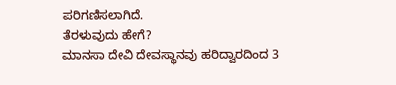ಪರಿಗಣಿಸಲಾಗಿದೆ.
ತೆರಳುವುದು ಹೇಗೆ?
ಮಾನಸಾ ದೇವಿ ದೇವಸ್ಥಾನವು ಹರಿದ್ವಾರದಿಂದ 3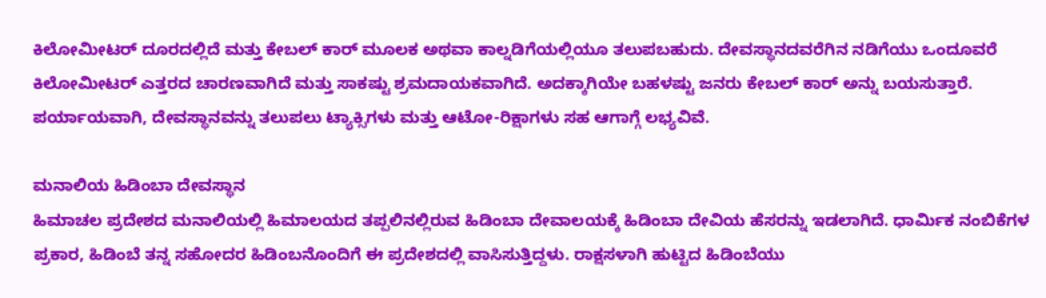ಕಿಲೋಮೀಟರ್ ದೂರದಲ್ಲಿದೆ ಮತ್ತು ಕೇಬಲ್ ಕಾರ್ ಮೂಲಕ ಅಥವಾ ಕಾಲ್ನಡಿಗೆಯಲ್ಲಿಯೂ ತಲುಪಬಹುದು. ದೇವಸ್ಥಾನದವರೆಗಿನ ನಡಿಗೆಯು ಒಂದೂವರೆ ಕಿಲೋಮೀಟರ್ ಎತ್ತರದ ಚಾರಣವಾಗಿದೆ ಮತ್ತು ಸಾಕಷ್ಟು ಶ್ರಮದಾಯಕವಾಗಿದೆ. ಅದಕ್ಕಾಗಿಯೇ ಬಹಳಷ್ಟು ಜನರು ಕೇಬಲ್ ಕಾರ್ ಅನ್ನು ಬಯಸುತ್ತಾರೆ. ಪರ್ಯಾಯವಾಗಿ, ದೇವಸ್ಥಾನವನ್ನು ತಲುಪಲು ಟ್ಯಾಕ್ಸಿಗಳು ಮತ್ತು ಆಟೋ-ರಿಕ್ಷಾಗಳು ಸಹ ಆಗಾಗ್ಗೆ ಲಭ್ಯವಿವೆ.

ಮನಾಲಿಯ ಹಿಡಿಂಬಾ ದೇವಸ್ಥಾನ
ಹಿಮಾಚಲ ಪ್ರದೇಶದ ಮನಾಲಿಯಲ್ಲಿ ಹಿಮಾಲಯದ ತಪ್ಪಲಿನಲ್ಲಿರುವ ಹಿಡಿಂಬಾ ದೇವಾಲಯಕ್ಕೆ ಹಿಡಿಂಬಾ ದೇವಿಯ ಹೆಸರನ್ನು ಇಡಲಾಗಿದೆ. ಧಾರ್ಮಿಕ ನಂಬಿಕೆಗಳ ಪ್ರಕಾರ, ಹಿಡಿಂಬೆ ತನ್ನ ಸಹೋದರ ಹಿಡಿಂಬನೊಂದಿಗೆ ಈ ಪ್ರದೇಶದಲ್ಲಿ ವಾಸಿಸುತ್ತಿದ್ದಳು. ರಾಕ್ಷಸಳಾಗಿ ಹುಟ್ಟಿದ ಹಿಡಿಂಬೆಯು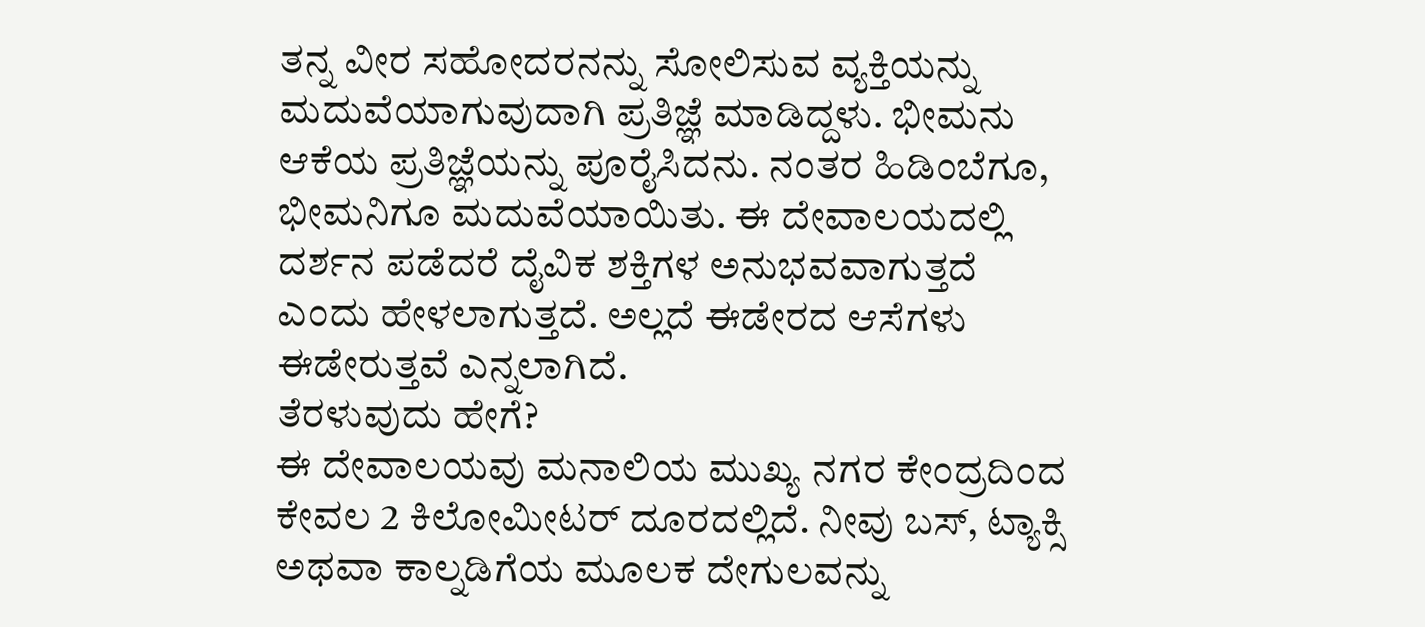ತನ್ನ ವೀರ ಸಹೋದರನನ್ನು ಸೋಲಿಸುವ ವ್ಯಕ್ತಿಯನ್ನು ಮದುವೆಯಾಗುವುದಾಗಿ ಪ್ರತಿಜ್ಞೆ ಮಾಡಿದ್ದಳು. ಭೀಮನು ಆಕೆಯ ಪ್ರತಿಜ್ಞೆಯನ್ನು ಪೂರೈಸಿದನು. ನಂತರ ಹಿಡಿಂಬೆಗೂ, ಭೀಮನಿಗೂ ಮದುವೆಯಾಯಿತು. ಈ ದೇವಾಲಯದಲ್ಲಿ ದರ್ಶನ ಪಡೆದರೆ ದೈವಿಕ ಶಕ್ತಿಗಳ ಅನುಭವವಾಗುತ್ತದೆ ಎಂದು ಹೇಳಲಾಗುತ್ತದೆ. ಅಲ್ಲದೆ ಈಡೇರದ ಆಸೆಗಳು ಈಡೇರುತ್ತವೆ ಎನ್ನಲಾಗಿದೆ.
ತೆರಳುವುದು ಹೇಗೆ?
ಈ ದೇವಾಲಯವು ಮನಾಲಿಯ ಮುಖ್ಯ ನಗರ ಕೇಂದ್ರದಿಂದ ಕೇವಲ 2 ಕಿಲೋಮೀಟರ್ ದೂರದಲ್ಲಿದೆ. ನೀವು ಬಸ್, ಟ್ಯಾಕ್ಸಿ ಅಥವಾ ಕಾಲ್ನಡಿಗೆಯ ಮೂಲಕ ದೇಗುಲವನ್ನು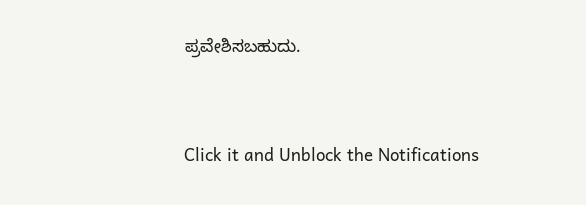ಪ್ರವೇಶಿಸಬಹುದು.


Click it and Unblock the Notifications